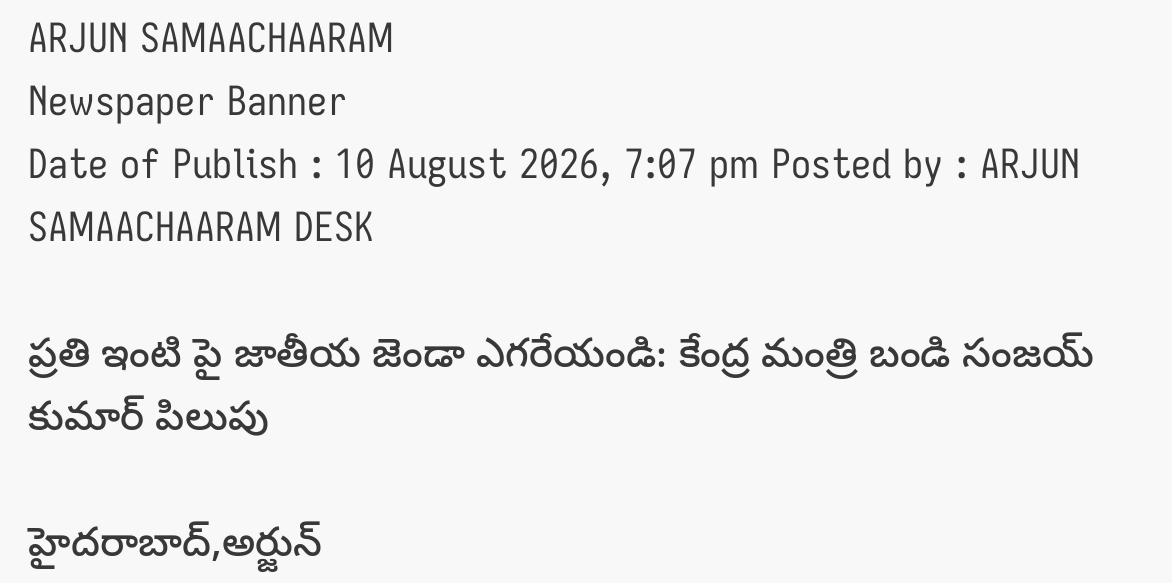ARJUN SAMAACHAARAM
Newspaper Banner
Date of Publish : 10 August 2026, 7:07 pm Posted by : ARJUN SAMAACHAARAM DESK

ప్రతి ఇంటి పై జాతీయ జెండా ఎగరేయండి: కేంద్ర మంత్రి బండి సంజయ్ కుమార్ పిలుపు

హైదరాబాద్,అర్జున్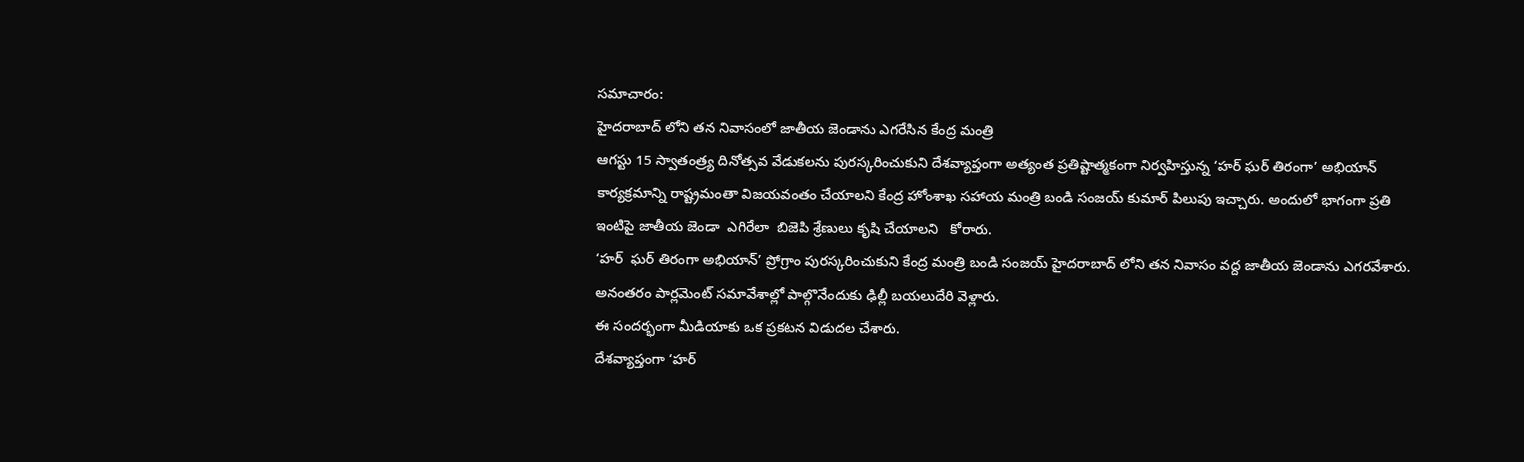సమాచారం:
హైదరాబాద్ లోని తన నివాసంలో జాతీయ జెండాను ఎగరేసిన కేంద్ర మంత్రి
ఆగస్టు 15 స్వాతంత్ర్య దినోత్సవ వేడుకలను పురస్కరించుకుని దేశవ్యాప్తంగా అత్యంత ప్రతిష్టాత్మకంగా నిర్వహిస్తున్న ‘హర్ ఘర్ తిరంగా’ అభియాన్ కార్యక్రమాన్ని రాష్ట్రమంతా విజయవంతం చేయాలని కేంద్ర హోంశాఖ సహాయ మంత్రి బండి సంజయ్ కుమార్ పిలుపు ఇచ్చారు. అందులో భాగంగా ప్రతి ఇంటిపై జాతీయ జెండా  ఎగిరేలా  బిజెపి శ్రేణులు కృషి చేయాలని   కోరారు.
‘హర్  ఘర్ తిరంగా అభియాన్’ ప్రోగ్రాం పురస్కరించుకుని కేంద్ర మంత్రి బండి సంజయ్ హైదరాబాద్ లోని తన నివాసం వద్ద జాతీయ జెండాను ఎగరవేశారు. అనంతరం పార్లమెంట్ సమావేశాల్లో పాల్గొనేందుకు ఢిల్లీ బయలుదేరి వెళ్లారు.
ఈ సందర్భంగా మీడియాకు ఒక ప్రకటన విడుదల చేశారు.
దేశవ్యాప్తంగా ‘హర్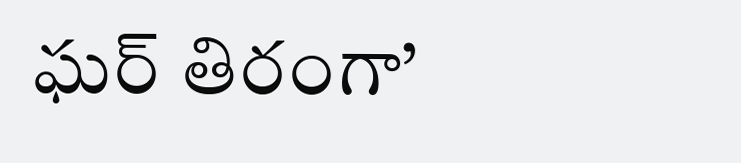ఘర్ తిరంగా’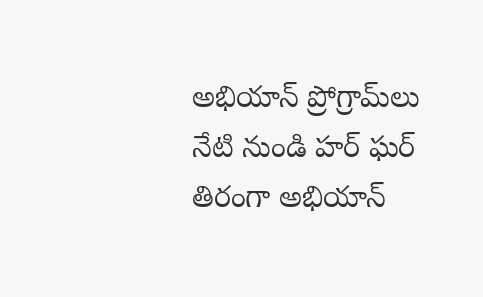అభియాన్ ప్రోగ్రామ్‌లు నేటి నుండి హర్ ఘర్ తిరంగా అభియాన్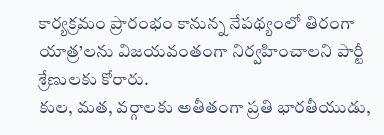కార్యక్రమం ప్రారంభం కానున్న నేపథ్యంలో తిరంగా యాత్ర’లను విజయవంతంగా నిర్వహించాలని పార్టీ శ్రేణులకు కోరారు.
కుల, మత, వర్గాలకు అతీతంగా ప్రతి భారతీయుడు,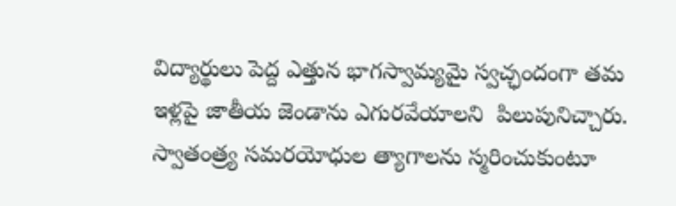విద్యార్థులు పెద్ద ఎత్తున భాగస్వామ్యమై స్వచ్ఛందంగా తమ ఇళ్లపై జాతీయ జెండాను ఎగురవేయాలని  పిలుపునిచ్చారు. స్వాతంత్ర్య సమరయోధుల త్యాగాలను స్మరించుకుంటూ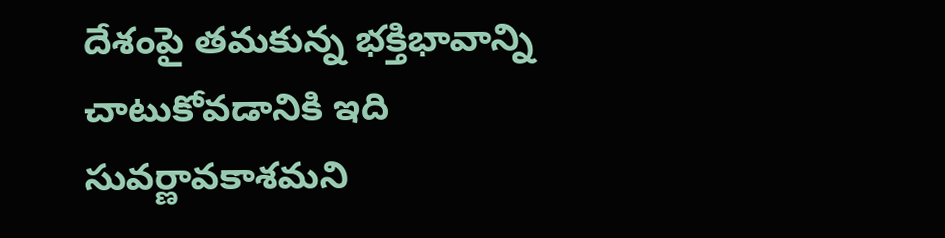దేశంపై తమకున్న భక్తిభావాన్ని చాటుకోవడానికి ఇది సువర్ణావకాశమని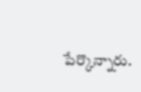పేర్కొన్నారు.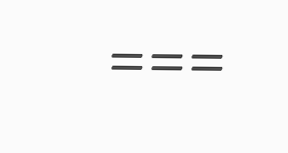===